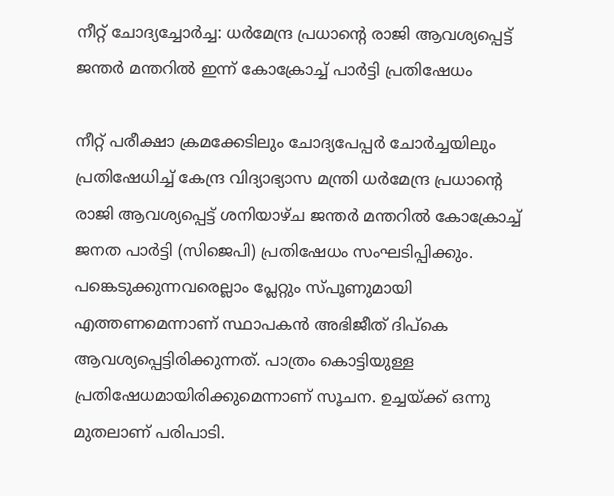നീറ്റ് ചോദ്യച്ചോര്‍ച്ച: ധര്‍മേന്ദ്ര പ്രധാന്റെ രാജി ആവശ്യപ്പെട്ട് ജന്തര്‍ മന്തറില്‍ ഇന്ന് കോക്രോച്ച് പാര്‍ട്ടി പ്രതിഷേധം

നീറ്റ് പരീക്ഷാ ക്രമക്കേടിലും ചോദ്യപേപ്പര്‍ ചോര്‍ച്ചയിലും പ്രതിഷേധിച്ച് കേന്ദ്ര വിദ്യാഭ്യാസ മന്ത്രി ധര്‍മേന്ദ്ര പ്രധാന്റെ രാജി ആവശ്യപ്പെട്ട് ശനിയാഴ്ച ജന്തര്‍ മന്തറില്‍ കോക്രോച്ച് ജനത പാര്‍ട്ടി (സിജെപി) പ്രതിഷേധം സംഘടിപ്പിക്കും. പങ്കെടുക്കുന്നവരെല്ലാം പ്ലേറ്റും സ്പൂണുമായി എത്തണമെന്നാണ് സ്ഥാപകന്‍ അഭിജീത് ദിപ്‌കെ ആവശ്യപ്പെട്ടിരിക്കുന്നത്. പാത്രം കൊട്ടിയുള്ള പ്രതിഷേധമായിരിക്കുമെന്നാണ് സൂചന. ഉച്ചയ്ക്ക് ഒന്നു മുതലാണ് പരിപാടി.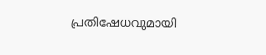പ്രതിഷേധവുമായി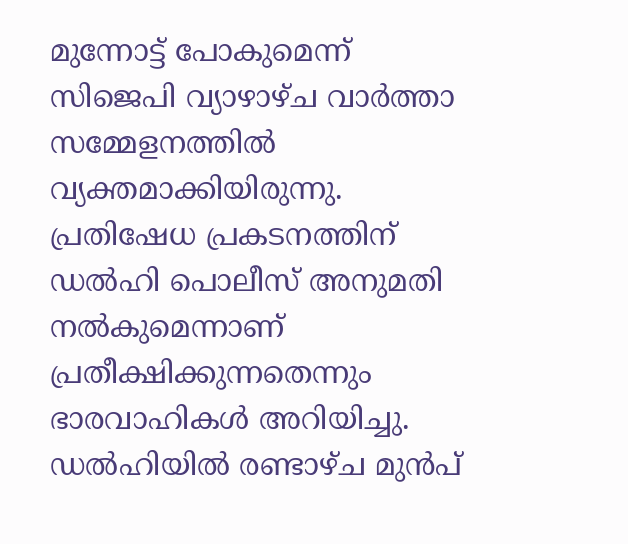മുന്നോട്ട് പോകുമെന്ന് സിജെപി വ്യാഴാഴ്ച വാര്‍ത്താ സമ്മേളനത്തില്‍ വ്യക്തമാക്കിയിരുന്നു. പ്രതിഷേധ പ്രകടനത്തിന് ഡല്‍ഹി പൊലീസ് അനുമതി നല്‍കുമെന്നാണ് പ്രതീക്ഷിക്കുന്നതെന്നും ഭാരവാഹികള്‍ അറിയിച്ചു. ഡല്‍ഹിയില്‍ രണ്ടാഴ്ച മുന്‍പ്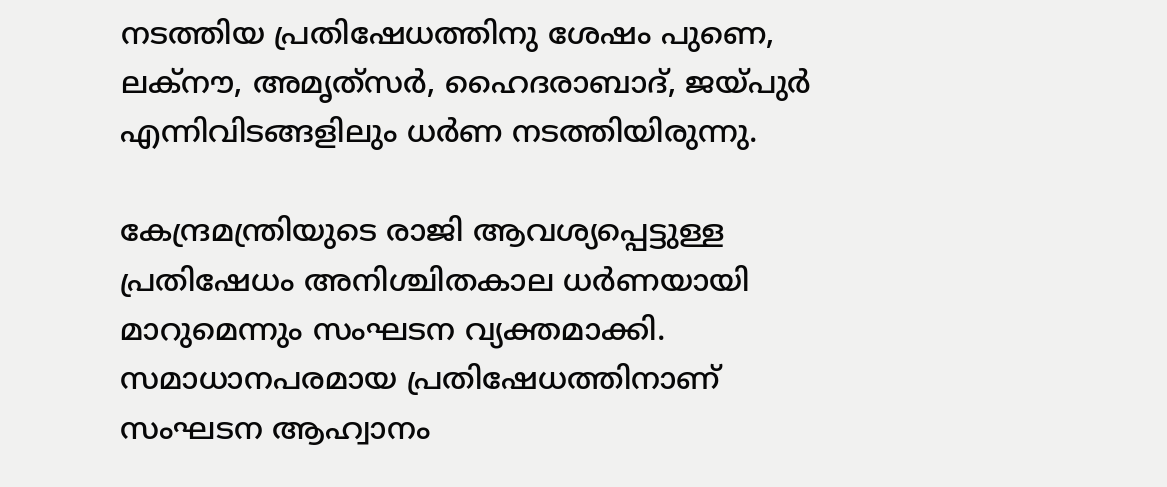നടത്തിയ പ്രതിഷേധത്തിനു ശേഷം പുണെ, ലക്‌നൗ, അമൃത്‌സര്‍, ഹൈദരാബാദ്, ജയ്പുര്‍ എന്നിവിടങ്ങളിലും ധര്‍ണ നടത്തിയിരുന്നു.

കേന്ദ്രമന്ത്രിയുടെ രാജി ആവശ്യപ്പെട്ടുള്ള പ്രതിഷേധം അനിശ്ചിതകാല ധര്‍ണയായി മാറുമെന്നും സംഘടന വ്യക്തമാക്കി. സമാധാനപരമായ പ്രതിഷേധത്തിനാണ് സംഘടന ആഹ്വാനം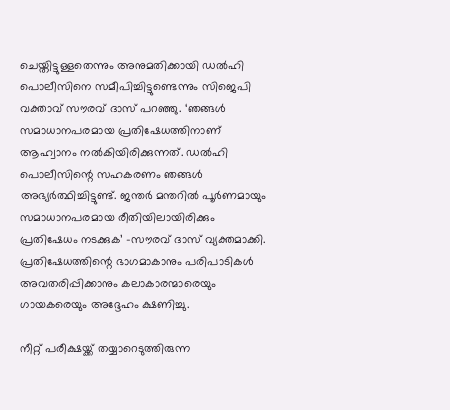ചെയ്തിട്ടുള്ളതെന്നും അനുമതിക്കായി ഡല്‍ഹി പൊലീസിനെ സമീപിച്ചിട്ടുണ്ടെന്നും സിജെപി വക്താവ് സൗരവ് ദാസ് പറഞ്ഞു. ‘ഞങ്ങള്‍ സമാധാനപരമായ പ്രതിഷേധത്തിനാണ് ആഹ്വാനം നല്‍കിയിരിക്കുന്നത്. ഡല്‍ഹി പൊലീസിന്റെ സഹകരണം ഞങ്ങള്‍ അഭ്യര്‍ത്ഥിച്ചിട്ടുണ്ട്. ജന്തര്‍ മന്തറില്‍ പൂര്‍ണമായും സമാധാനപരമായ രീതിയിലായിരിക്കും പ്രതിഷേധം നടക്കുക’ -സൗരവ് ദാസ് വ്യക്തമാക്കി. പ്രതിഷേധത്തിന്റെ ഭാഗമാകാനും പരിപാടികള്‍ അവതരിപ്പിക്കാനും കലാകാരന്മാരെയും ഗായകരെയും അദ്ദേഹം ക്ഷണിച്ചു.

നീറ്റ് പരീക്ഷയ്ക്ക് തയ്യാറെടുത്തിരുന്ന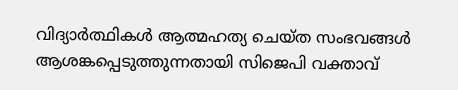വിദ്യാര്‍ത്ഥികള്‍ ആത്മഹത്യ ചെയ്ത സംഭവങ്ങള്‍ ആശങ്കപ്പെടുത്തുന്നതായി സിജെപി വക്താവ്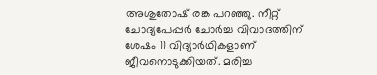അശുതോഷ് രങ്ക പറഞ്ഞു. നീറ്റ് ചോദ്യപേപ്പര്‍ ചോര്‍ച്ച വിവാദത്തിന് ശേഷം 11 വിദ്യാര്‍ഥികളാണ് ജീവനൊടുക്കിയത്. മരിച്ച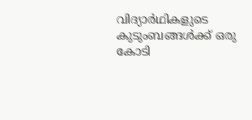വിദ്യാര്‍ഥികളുടെ കുടുംബങ്ങള്‍ക്ക് ഒരു കോടി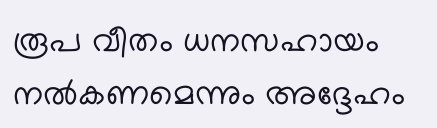രൂപ വീതം ധനസഹായം നല്‍കണമെന്നും അദ്ദേഹം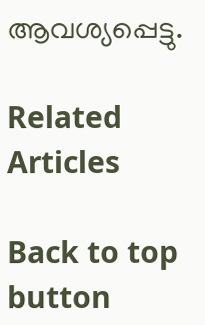ആവശ്യപ്പെട്ടു.

Related Articles

Back to top button